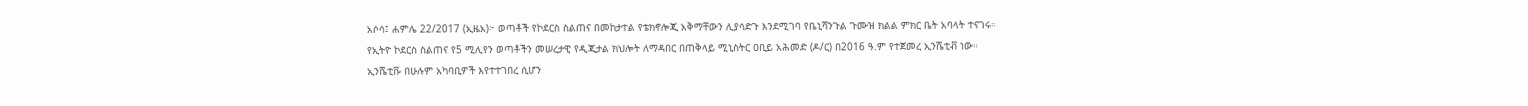አሶሳ፤ ሐምሌ 22/2017 (ኢዜአ)፦ ወጣቶች የኮደርስ ስልጠና በመከታተል የቴክኖሎጂ አቅማቸውን ሊያሳድጉ እንደሚገባ የቤኒሻንጉል ጉሙዝ ክልል ምክር ቤት አባላት ተናገሩ።
የኢትዮ ኮደርስ ስልጠና የ5 ሚሊየን ወጣቶችን መሠረታዊ የዲጂታል ክህሎት ለማዳበር በጠቅላይ ሚኒስትር ዐቢይ አሕመድ (ዶ/ር) በ2016 ዓ.ም የተጀመረ ኢንሼቲቭ ነው።
ኢንሼቲቩ በሁሉም አካባቢዎች እየተተገበረ ሲሆን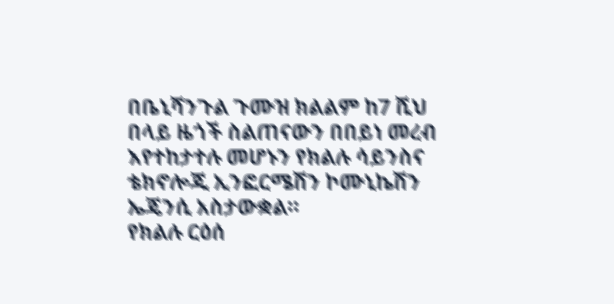በቤኒሻንጉል ጉሙዝ ክልልም ከ7 ሺህ በላይ ዜጎች ስልጠናውን በበይነ መረብ እየተከታተሉ መሆኑን የክልሉ ሳይንስና ቴክኖሎጂ ኢንፎርሜሽን ኮሙኒኬሽን ኤጄንሲ አስታውቋል።
የክልሉ ርዕሰ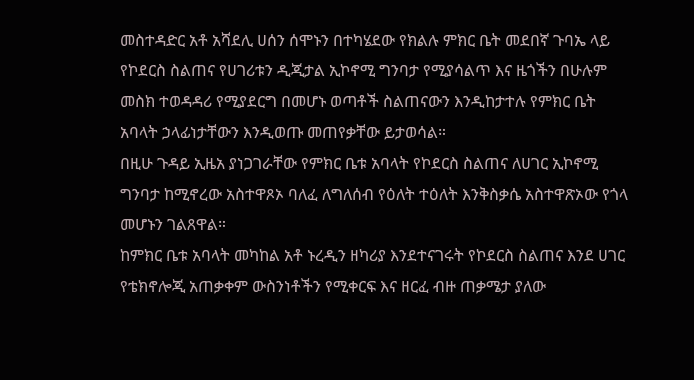መስተዳድር አቶ አሻደሊ ሀሰን ሰሞኑን በተካሄደው የክልሉ ምክር ቤት መደበኛ ጉባኤ ላይ የኮደርስ ስልጠና የሀገሪቱን ዲጂታል ኢኮኖሚ ግንባታ የሚያሳልጥ እና ዜጎችን በሁሉም መስክ ተወዳዳሪ የሚያደርግ በመሆኑ ወጣቶች ስልጠናውን እንዲከታተሉ የምክር ቤት አባላት ኃላፊነታቸውን እንዲወጡ መጠየቃቸው ይታወሳል።
በዚሁ ጉዳይ ኢዜአ ያነጋገራቸው የምክር ቤቱ አባላት የኮደርስ ስልጠና ለሀገር ኢኮኖሚ ግንባታ ከሚኖረው አስተዋጾኦ ባለፈ ለግለሰብ የዕለት ተዕለት እንቅስቃሴ አስተዋጽኦው የጎላ መሆኑን ገልጸዋል።
ከምክር ቤቱ አባላት መካከል አቶ ኑረዲን ዘካሪያ እንደተናገሩት የኮደርስ ስልጠና እንደ ሀገር የቴክኖሎጂ አጠቃቀም ውስንነቶችን የሚቀርፍ እና ዘርፈ ብዙ ጠቃሜታ ያለው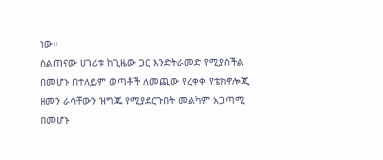ነው።
ስልጠናው ሀገሪቱ ከጊዜው ጋር እንድትራመድ የሚያስችል በመሆኑ በተለይም ወጣቶች ለመጪው የረቀቀ የቴክኖሎጂ ዘመን ራሳቸውን ዝግጁ የሚያደርጉበት መልካም አጋጣሚ በመሆኑ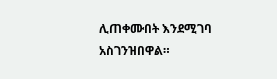ሊጠቀሙበት እንደሚገባ አስገንዝበዋል።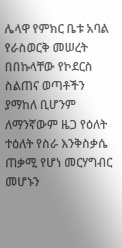ሌላዋ የምክር ቤቱ አባል የራስወርቅ መሠረት በበኩላቸው የኮደርስ ስልጠና ወጣቶችን ያማከለ ቢሆንም ለማንኛውም ዜጋ የዕለት ተዕለት የስራ እንቅስቃሴ ጠቃሚ የሆነ መርሃግብር መሆኑን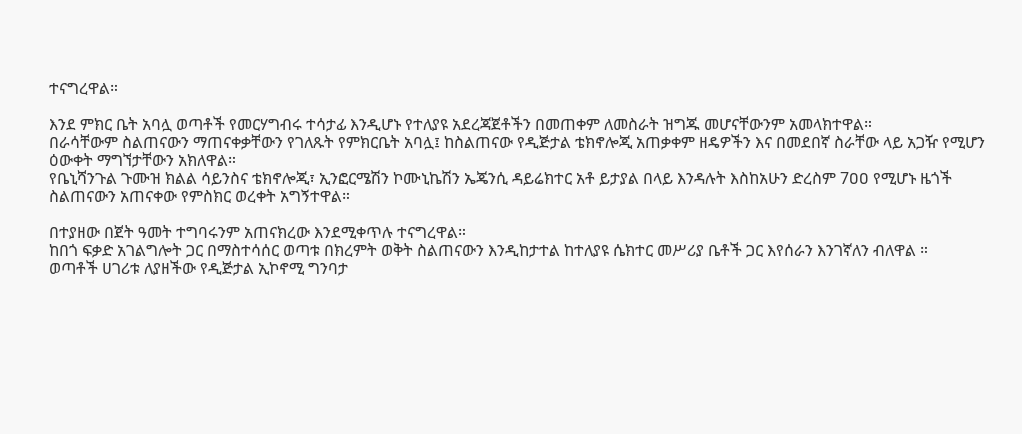ተናግረዋል።

እንደ ምክር ቤት አባሏ ወጣቶች የመርሃግብሩ ተሳታፊ እንዲሆኑ የተለያዩ አደረጃጀቶችን በመጠቀም ለመስራት ዝግጁ መሆናቸውንም አመላክተዋል።
በራሳቸውም ስልጠናውን ማጠናቀቃቸውን የገለጹት የምክርቤት አባሏ፤ ከስልጠናው የዲጅታል ቴክኖሎጂ አጠቃቀም ዘዴዎችን እና በመደበኛ ስራቸው ላይ አጋዥ የሚሆን ዕውቀት ማግኘታቸውን አክለዋል።
የቤኒሻንጉል ጉሙዝ ክልል ሳይንስና ቴክኖሎጂ፣ ኢንፎርሜሽን ኮሙኒኬሽን ኤጄንሲ ዳይሬክተር አቶ ይታያል በላይ እንዳሉት እስከአሁን ድረስም 7ዐዐ የሚሆኑ ዜጎች ስልጠናውን አጠናቀው የምስክር ወረቀት አግኝተዋል።

በተያዘው በጀት ዓመት ተግባሩንም አጠናክረው እንደሚቀጥሉ ተናግረዋል።
ከበጎ ፍቃድ አገልግሎት ጋር በማስተሳሰር ወጣቱ በክረምት ወቅት ስልጠናውን እንዲከታተል ከተለያዩ ሴክተር መሥሪያ ቤቶች ጋር እየሰራን እንገኛለን ብለዋል ።
ወጣቶች ሀገሪቱ ለያዘችው የዲጅታል ኢኮኖሚ ግንባታ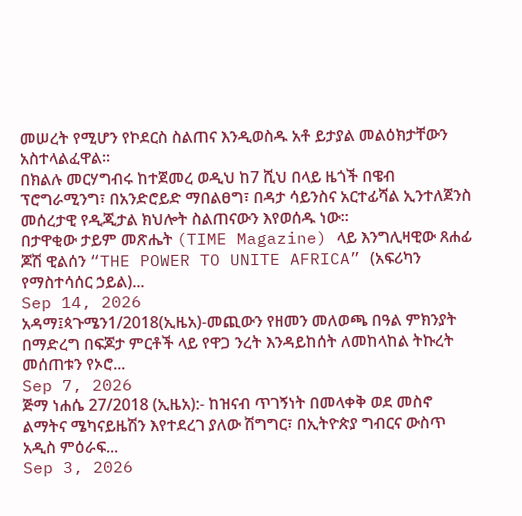መሠረት የሚሆን የኮደርስ ስልጠና እንዲወስዱ አቶ ይታያል መልዕክታቸውን አስተላልፈዋል።
በክልሉ መርሃግብሩ ከተጀመረ ወዲህ ከ7 ሺህ በላይ ዜጎች በዌብ ፕሮግራሚንግ፣ በአንድሮይድ ማበልፀግ፣ በዳታ ሳይንስና አርተፊሻል ኢንተለጀንስ መሰረታዊ የዲጂታል ክህሎት ስልጠናውን እየወሰዱ ነው።
በታዋቂው ታይም መጽሔት (TIME Magazine) ላይ እንግሊዛዊው ጸሐፊ ጆሽ ዊልሰን “THE POWER TO UNITE AFRICA” (አፍሪካን የማስተሳሰር ኃይል)...
Sep 14, 2026
አዳማ፤ጳጉሜን1/2018(ኢዜአ)-መጪውን የዘመን መለወጫ በዓል ምክንያት በማድረግ በፍጆታ ምርቶች ላይ የዋጋ ንረት እንዳይከሰት ለመከላከል ትኩረት መሰጠቱን የኦሮ...
Sep 7, 2026
ጅማ ነሐሴ 27/2018 (ኢዜአ):- ከዝናብ ጥገኝነት በመላቀቅ ወደ መስኖ ልማትና ሜካናይዜሽን እየተደረገ ያለው ሽግግር፣ በኢትዮጵያ ግብርና ውስጥ አዲስ ምዕራፍ...
Sep 3, 2026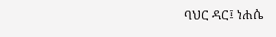ባህር ዳር፤ ነሐሴ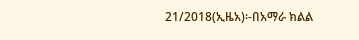21/2018(ኢዜአ)፡-በአማራ ክልል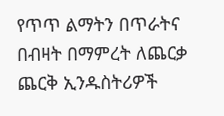የጥጥ ልማትን በጥራትና በብዛት በማምረት ለጨርቃ ጨርቅ ኢንዱስትሪዎች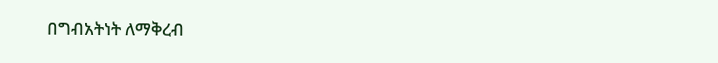በግብአትነት ለማቅረብ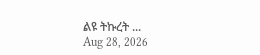ልዩ ትኩረት ...
Aug 28, 2026